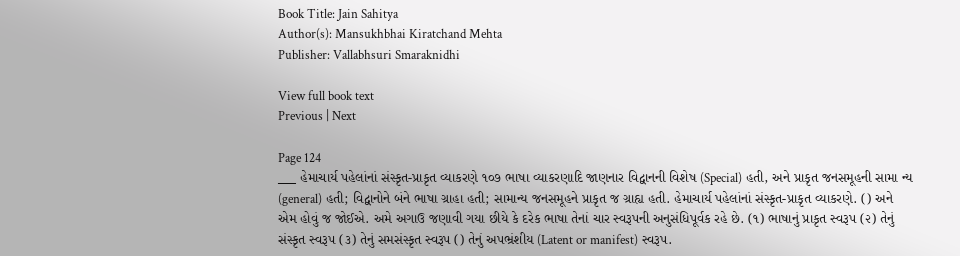Book Title: Jain Sahitya
Author(s): Mansukhbhai Kiratchand Mehta
Publisher: Vallabhsuri Smaraknidhi

View full book text
Previous | Next

Page 124
___ હેમાચાર્ય પહેલાંનાં સંસ્કૃત-પ્રાકૃત વ્યાકરણે ૧૦૭ ભાષા વ્યાકરણાદિ જાણનાર વિદ્વાનની વિશેષ (Special) હતી, અને પ્રાકૃત જનસમૂહની સામા ન્ય (general) હતી; વિદ્વાનોને બંને ભાષા ગ્રાહા હતી; સામાન્ય જનસમૂહને પ્રાકૃત જ ગ્રાહ્ય હતી. હેમાચાર્ય પહેલાંનાં સંસ્કૃત-પ્રાકૃત વ્યાકરણે. () અને એમ હોવું જ જોઈએ. અમે અગાઉ જણાવી ગયા છીયે કે દરેક ભાષા તેનાં ચાર સ્વરૂપની અનુસંધિપૂર્વક રહે છે. (૧) ભાષાનું પ્રાકૃત સ્વરૂપ (૨) તેનું સંસ્કૃત સ્વરૂ૫ (૩) તેનું સમસંસ્કૃત સ્વરૂપ () તેનું અપભ્રંશીય (Latent or manifest) સ્વરૂપ.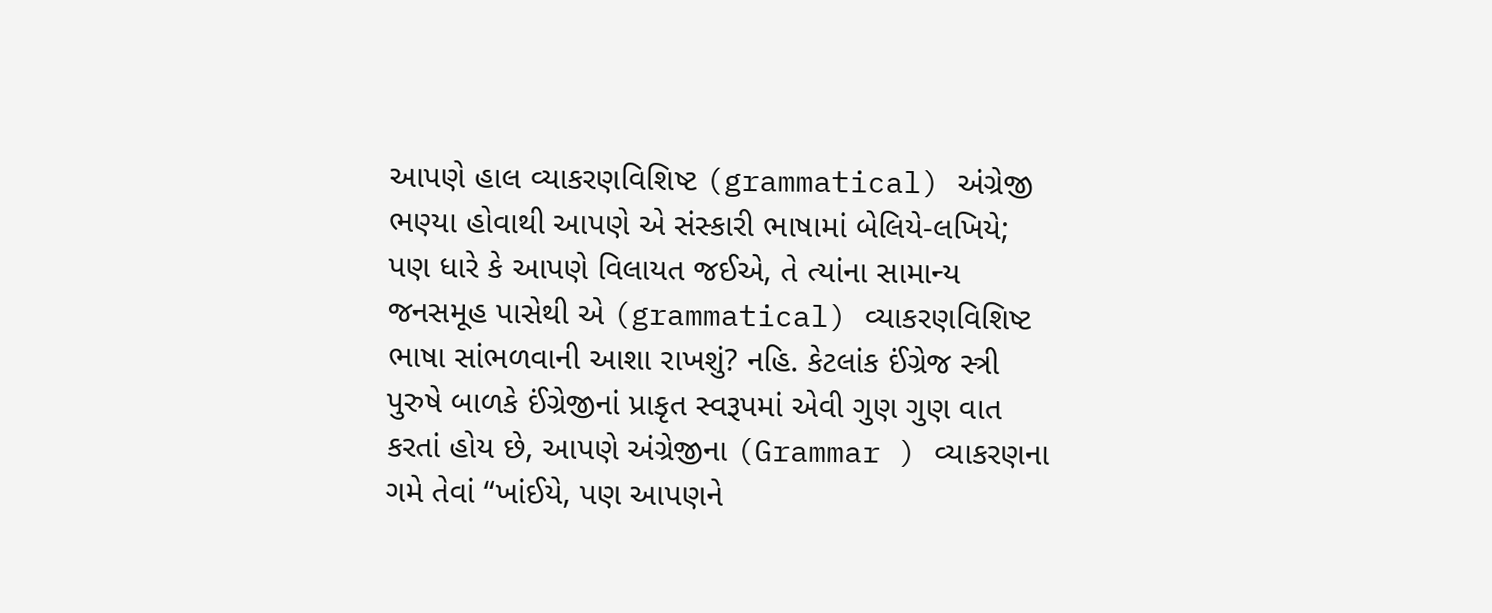આપણે હાલ વ્યાકરણવિશિષ્ટ (grammatical) અંગ્રેજી ભણ્યા હોવાથી આપણે એ સંસ્કારી ભાષામાં બેલિયે-લખિયે; પણ ધારે કે આપણે વિલાયત જઈએ, તે ત્યાંના સામાન્ય જનસમૂહ પાસેથી એ (grammatical) વ્યાકરણવિશિષ્ટ ભાષા સાંભળવાની આશા રાખશું? નહિ. કેટલાંક ઈંગ્રેજ સ્ત્રી પુરુષે બાળકે ઈંગ્રેજીનાં પ્રાકૃત સ્વરૂપમાં એવી ગુણ ગુણ વાત કરતાં હોય છે, આપણે અંગ્રેજીના (Grammar ) વ્યાકરણના ગમે તેવાં “ખાંઈયે, પણ આપણને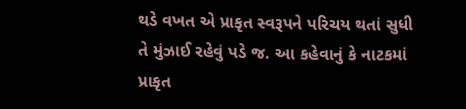થડે વખત એ પ્રાકૃત સ્વરૂપને પરિચય થતાં સુધી તે મુંઝાઈ રહેવું પડે જ. આ કહેવાનું કે નાટકમાં પ્રાકૃત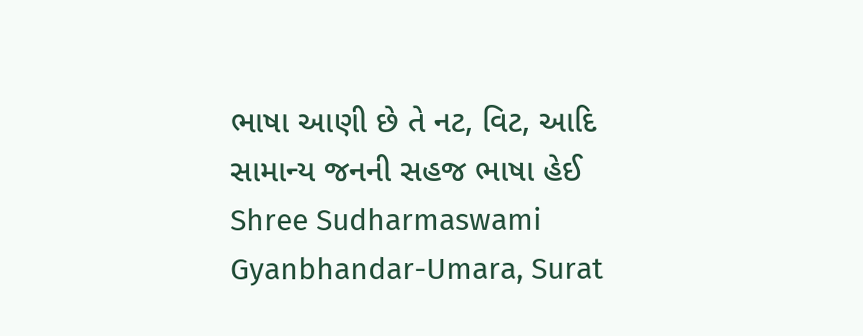ભાષા આણી છે તે નટ, વિટ, આદિ સામાન્ય જનની સહજ ભાષા હેઈ Shree Sudharmaswami Gyanbhandar-Umara, Surat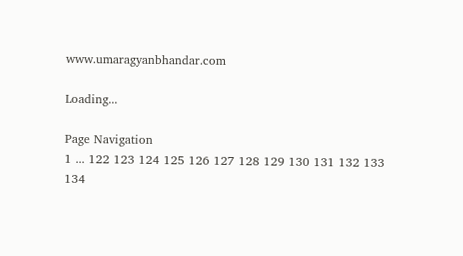www.umaragyanbhandar.com

Loading...

Page Navigation
1 ... 122 123 124 125 126 127 128 129 130 131 132 133 134